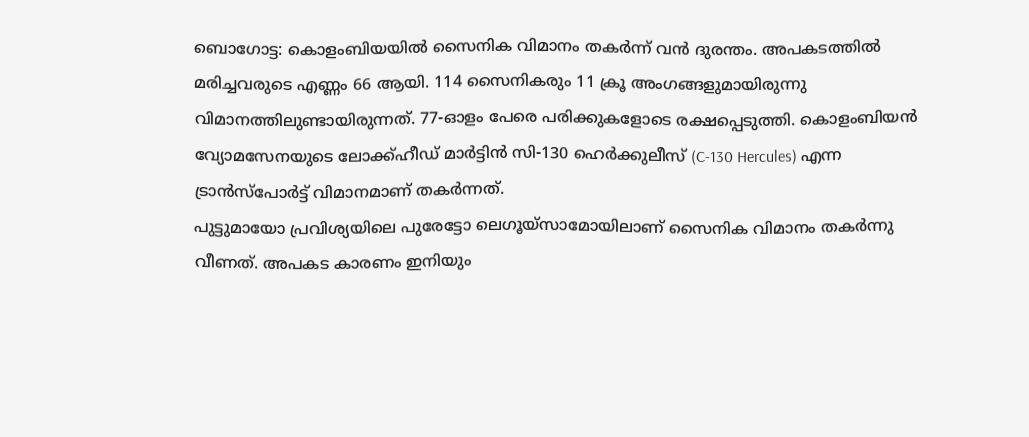ബൊഗോട്ട: കൊളംബിയയിൽ സൈനിക വിമാനം തകർന്ന് വൻ ദുരന്തം. അപകടത്തിൽ മരിച്ചവരുടെ എണ്ണം 66 ആയി. 114 സൈനികരും 11 ക്രൂ അംഗങ്ങളുമായിരുന്നു വിമാനത്തിലുണ്ടായിരുന്നത്. 77-ഓളം പേരെ പരിക്കുകളോടെ രക്ഷപ്പെടുത്തി. കൊളംബിയൻ വ്യോമസേനയുടെ ലോക്ക്ഹീഡ് മാർട്ടിൻ സി-130 ഹെർക്കുലീസ് (C-130 Hercules) എന്ന ട്രാൻസ്പോർട്ട് വിമാനമാണ് തകർന്നത്.
പുട്ടുമായോ പ്രവിശ്യയിലെ പുരേട്ടോ ലെഗൂയ്സാമോയിലാണ് സൈനിക വിമാനം തകർന്നു വീണത്. അപകട കാരണം ഇനിയും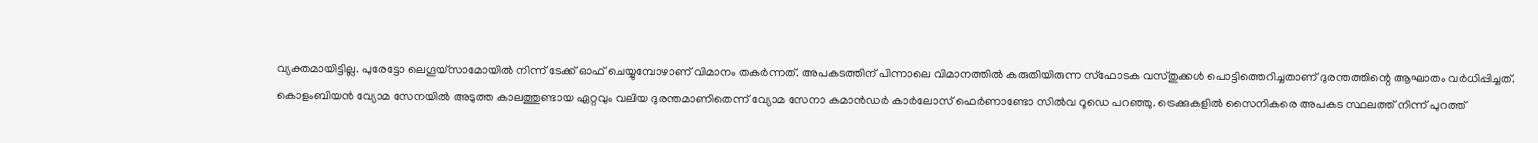വ്യക്തമായിട്ടില്ല. പുരേട്ടോ ലെഗൂയ്സാമോയിൽ നിന്ന് ടേക്ക് ഓഫ് ചെയ്യുമ്പോഴാണ് വിമാനം തകർന്നത്. അപകടത്തിന് പിന്നാലെ വിമാനത്തിൽ കരുതിയിരുന്ന സ്ഫോടക വസ്തുക്കൾ പൊട്ടിത്തെറിച്ചതാണ് ദുരന്തത്തിന്റെ ആഘാതം വർധിപ്പിച്ചത്.
കൊളംബിയൻ വ്യോമ സേനയിൽ അടുത്ത കാലത്തുണ്ടായ ഏറ്റവും വലിയ ദുരന്തമാണിതെന്ന് വ്യോമ സേനാ കമാൻഡർ കാർലോസ് ഫെർണാണ്ടോ സിൽവ റൂഡെ പറഞ്ഞു. ട്രെക്കുകളിൽ സൈനികരെ അപകട സ്ഥലത്ത് നിന്ന് പുറത്ത്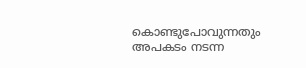കൊണ്ടുപോവുന്നതും അപകടം നടന്ന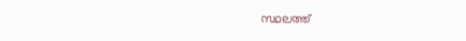സ്ഥലത്ത്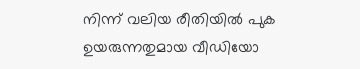നിന്ന് വലിയ രീതിയിൽ പുക ഉയരുന്നതുമായ വീഡിയോ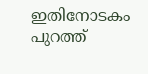ഇതിനോടകം പുറത്ത്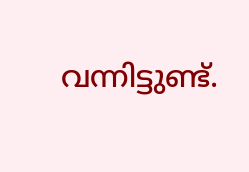വന്നിട്ടുണ്ട്.